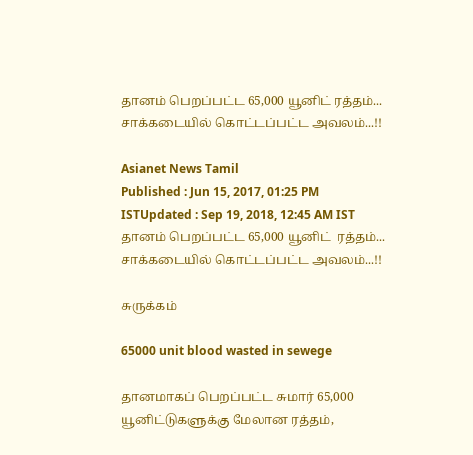தானம் பெறப்பட்ட 65,000 யூனிட் ரத்தம்... சாக்கடையில் கொட்டப்பட்ட அவலம்...!!

Asianet News Tamil
Published : Jun 15, 2017, 01:25 PM ISTUpdated : Sep 19, 2018, 12:45 AM IST
தானம் பெறப்பட்ட 65,000 யூனிட்  ரத்தம்... சாக்கடையில் கொட்டப்பட்ட அவலம்...!!

சுருக்கம்

65000 unit blood wasted in sewege

தானமாகப் பெறப்பட்ட சுமார் 65,000 யூனிட்டுகளுக்கு மேலான ரத்தம்,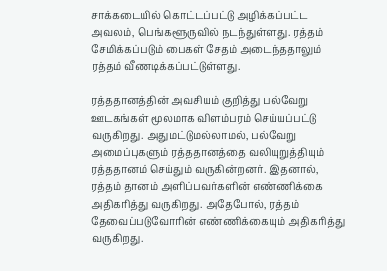சாக்கடையில் கொட்டப்பட்டு அழிக்கப்பட்ட அவலம், பெங்களூருவில் நடந்துள்ளது. ரத்தம் சேமிக்கப்படும் பைகள் சேதம் அடைந்ததாலும் ரத்தம் வீணடிக்கப்பட்டுள்ளது.

ரத்ததானத்தின் அவசியம் குறித்து பல்வேறு ஊடகங்கள் மூலமாக விளம்பரம் செய்யப்பட்டு வருகிறது. அதுமட்டுமல்லாமல், பல்வேறு அமைப்புகளும் ரத்ததானத்தை வலியுறுத்தியும் ரத்ததானம் செய்தும் வருகின்றனர். இதனால், ரத்தம் தானம் அளிப்பவர்களின் எண்ணிக்கை அதிகரித்து வருகிறது. அதேபோல், ரத்தம் தேவைப்படுவோரின் எண்ணிக்கையும் அதிகரித்து வருகிறது.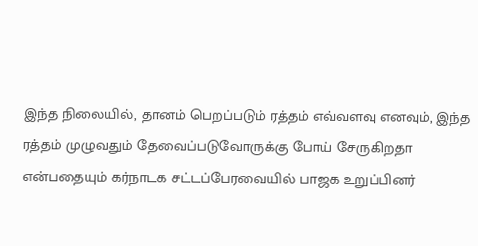இந்த நிலையில், தானம் பெறப்படும் ரத்தம் எவ்வளவு எனவும், இந்த ரத்தம் முழுவதும் தேவைப்படுவோருக்கு போய் சேருகிறதா என்பதையும் கர்நாடக சட்டப்பேரவையில் பாஜக உறுப்பினர்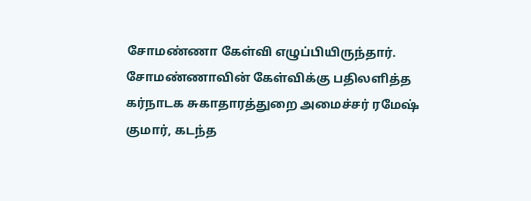சோமண்ணா கேள்வி எழுப்பியிருந்தார். சோமண்ணாவின் கேள்விக்கு பதிலளித்த கர்நாடக சுகாதாரத்துறை அமைச்சர் ரமேஷ் குமார், கடந்த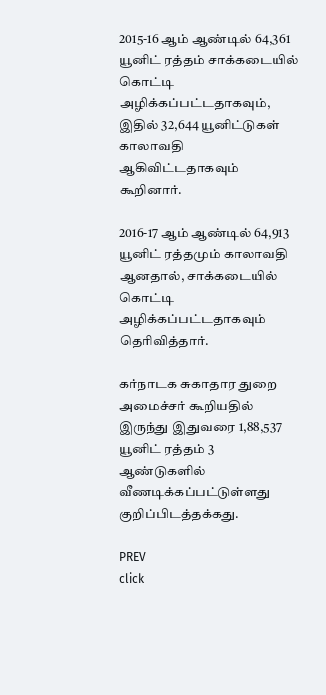2015-16 ஆம் ஆண்டில் 64,361 யூனிட் ரத்தம் சாக்கடையில் கொட்டி அழிக்கப்பட்டதாகவும், இதில் 32,644 யூனிட்டுகள் காலாவதி ஆகிவிட்டதாகவும் கூறினார்.

2016-17 ஆம் ஆண்டில் 64,913 யூனிட் ரத்தமும் காலாவதி ஆனதால், சாக்கடையில் கொட்டி அழிக்கப்பட்டதாகவும் தெரிவித்தார்.

கர்நாடக சுகாதார துறை அமைச்சர் கூறியதில் இருந்து இதுவரை 1,88,537 யூனிட் ரத்தம் 3 ஆண்டுகளில் வீணடிக்கப்பட்டுள்ளது குறிப்பிடத்தக்கது.

PREV
click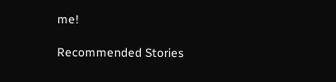me!

Recommended Stories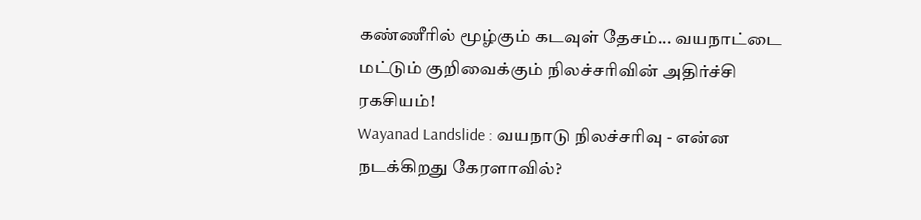கண்ணீரில் மூழ்கும் கடவுள் தேசம்... வயநாட்டை மட்டும் குறிவைக்கும் நிலச்சரிவின் அதிர்ச்சி ரகசியம்!
Wayanad Landslide : வயநாடு நிலச்சரிவு - என்ன நடக்கிறது கேரளாவில்?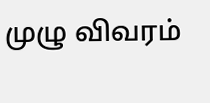முழு விவரம்